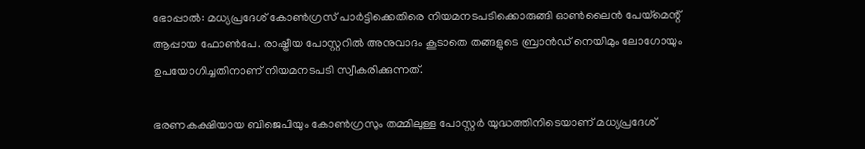ഭോപ്പാൽ: മധ്യപ്രദേശ് കോൺഗ്രസ് പാർട്ടിക്കെതിരെ നിയമനടപടിക്കൊരുങ്ങി ഓൺലൈൻ പേയ്മെന്റ് ആപ്പായ ഫോൺപേ. രാഷ്ട്രീയ പോസ്റ്ററിൽ അനുവാദം കൂടാതെ തങ്ങളുടെ ബ്രാൻഡ് നെയിമും ലോഗോയും ഉപയോഗിച്ചതിനാണ് നിയമനടപടി സ്വീകരിക്കുന്നത്.

ഭരണകക്ഷിയായ ബിജെപിയും കോൺഗ്രസും തമ്മിലുള്ള പോസ്റ്റർ യുദ്ധത്തിനിടെയാണ് മധ്യപ്രദേശ്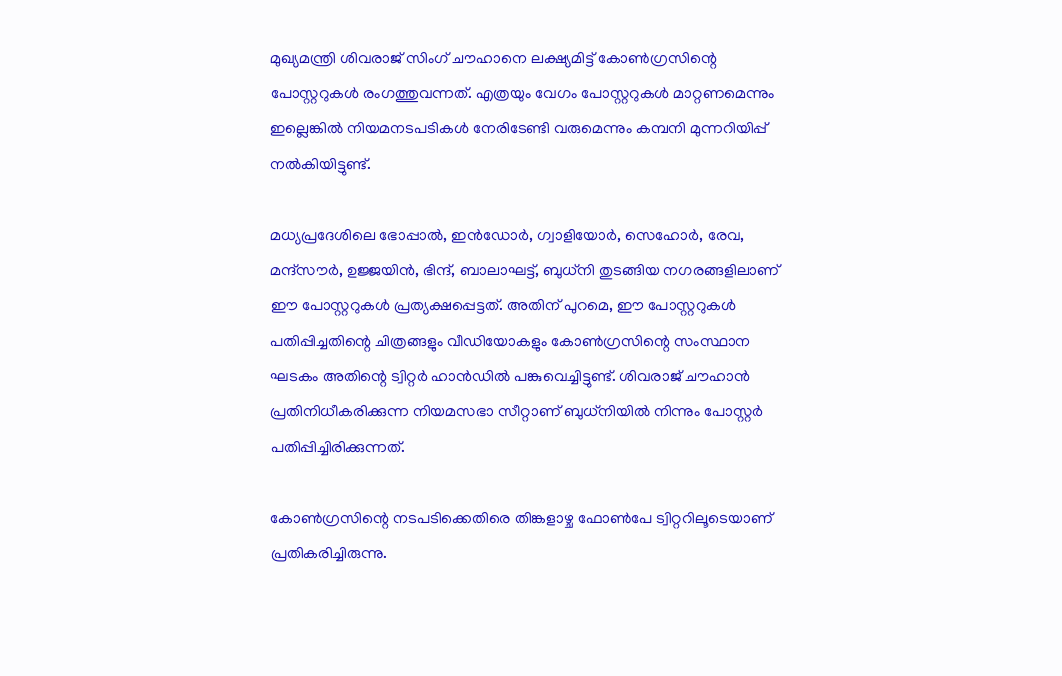മുഖ്യമന്ത്രി ശിവരാജ് സിംഗ് ചൗഹാനെ ലക്ഷ്യമിട്ട് കോൺഗ്രസിന്റെ പോസ്റ്ററുകൾ രംഗത്തുവന്നത്. എത്രയും വേഗം പോസ്റ്ററുകൾ മാറ്റണമെന്നും ഇല്ലെങ്കിൽ നിയമനടപടികൾ നേരിടേണ്ടി വരുമെന്നും കമ്പനി മുന്നറിയിപ്പ് നൽകിയിട്ടുണ്ട്.

മധ്യപ്രദേശിലെ ഭോപ്പാൽ, ഇൻഡോർ, ഗ്വാളിയോർ, സെഹോർ, രേവ, മന്ദ്‌സൗർ, ഉജ്ജയിൻ, ഭിന്ദ്, ബാലാഘട്ട്, ബുധ്‌നി തുടങ്ങിയ നഗരങ്ങളിലാണ് ഈ പോസ്റ്ററുകൾ പ്രത്യക്ഷപ്പെട്ടത്. അതിന് പുറമെ, ഈ പോസ്റ്ററുകൾ പതിപ്പിച്ചതിന്റെ ചിത്രങ്ങളും വീഡിയോകളും കോൺഗ്രസിന്റെ സംസ്ഥാന ഘടകം അതിന്റെ ട്വിറ്റർ ഹാൻഡിൽ പങ്കുവെച്ചിട്ടുണ്ട്. ശിവരാജ് ചൗഹാൻ പ്രതിനിധീകരിക്കുന്ന നിയമസഭാ സീറ്റാണ് ബുധ്‌നിയിൽ നിന്നും പോസ്റ്റർ പതിപ്പിച്ചിരിക്കുന്നത്.

കോൺഗ്രസിന്റെ നടപടിക്കെതിരെ തിങ്കളാഴ്ച ഫോൺപേ ട്വിറ്ററിലൂടെയാണ് പ്രതികരിച്ചിരുന്നു.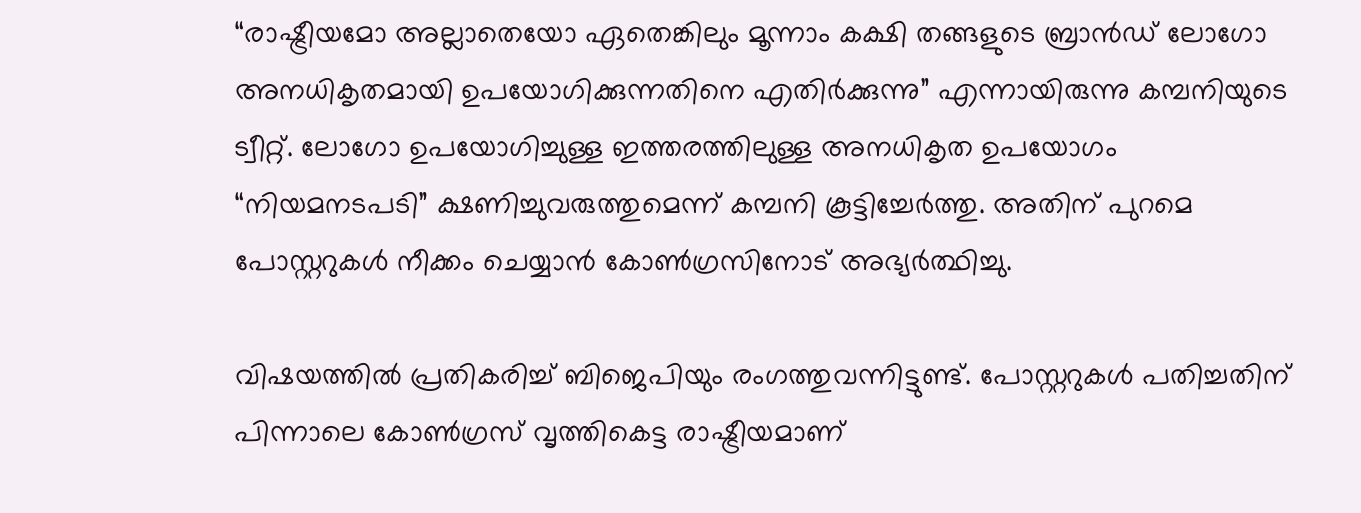“രാഷ്ട്രീയമോ അല്ലാതെയോ ഏതെങ്കിലും മൂന്നാം കക്ഷി തങ്ങളുടെ ബ്രാൻഡ് ലോഗോ അനധികൃതമായി ഉപയോഗിക്കുന്നതിനെ എതിർക്കുന്നു” എന്നായിരുന്നു കമ്പനിയുടെ ട്വീറ്റ്. ലോഗോ ഉപയോഗിച്ചുള്ള ഇത്തരത്തിലുള്ള അനധികൃത ഉപയോഗം “നിയമനടപടി” ക്ഷണിച്ചുവരുത്തുമെന്ന് കമ്പനി കൂട്ടിച്ചേർത്തു. അതിന് പുറമെ പോസ്റ്ററുകൾ നീക്കം ചെയ്യാൻ കോൺഗ്രസിനോട് അഭ്യർത്ഥിച്ചു.

വിഷയത്തിൽ പ്രതികരിച്ച് ബിജെപിയും രംഗത്തുവന്നിട്ടുണ്ട്. പോസ്റ്ററുകൾ പതിച്ചതിന് പിന്നാലെ കോൺഗ്രസ് വൃത്തികെട്ട രാഷ്ട്രീയമാണ്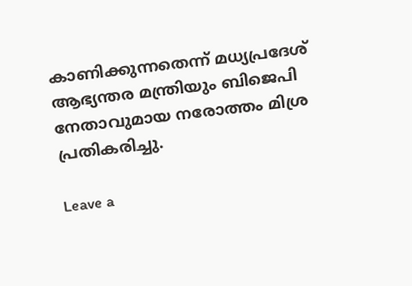കാണിക്കുന്നതെന്ന് മധ്യപ്രദേശ് ആഭ്യന്തര മന്ത്രിയും ബിജെപി നേതാവുമായ നരോത്തം മിശ്ര പ്രതികരിച്ചു.

Leave a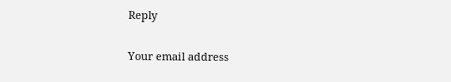Reply

Your email address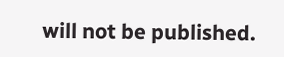will not be published.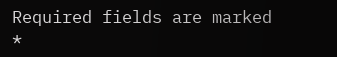Required fields are marked *